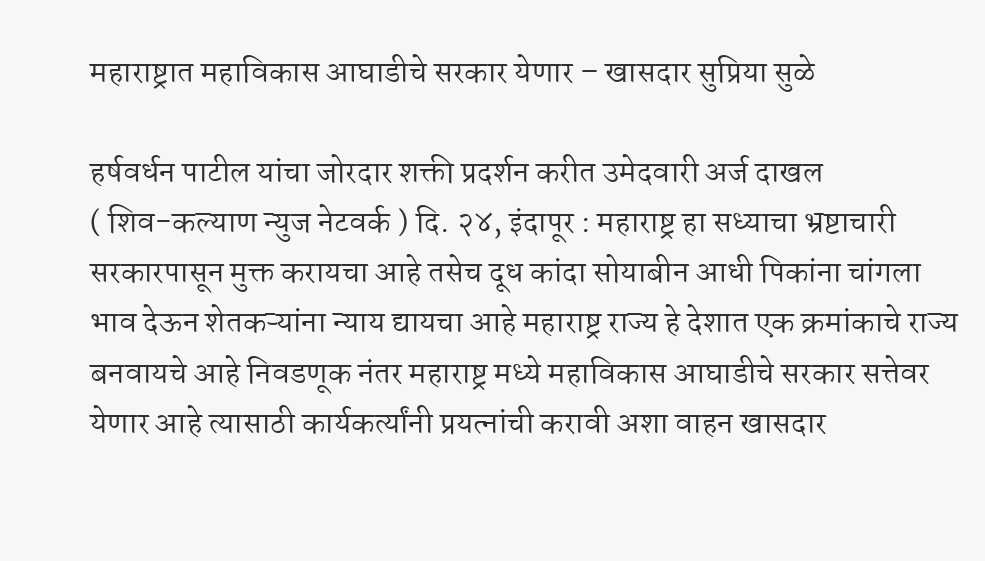महाराष्ट्रात महाविकास आघाडीचे सरकार येणार – खासदार सुप्रिया सुळे

हर्षवर्धन पाटील यांचा जोरदार शक्ती प्रदर्शन करीत उमेदवारी अर्ज दाखल
( शिव-कल्याण न्युज नेटवर्क ) दि. २४, इंदापूर : महाराष्ट्र हा सध्याचा भ्रष्टाचारी सरकारपासून मुक्त करायचा आहे तसेच दूध कांदा सोयाबीन आधी पिकांना चांगला भाव देऊन शेतकऱ्यांना न्याय द्यायचा आहे महाराष्ट्र राज्य हे देशात एक क्रमांकाचे राज्य बनवायचे आहे निवडणूक नंतर महाराष्ट्र मध्ये महाविकास आघाडीचे सरकार सत्तेवर येणार आहे त्यासाठी कार्यकर्त्यांनी प्रयत्नांची करावी अशा वाहन खासदार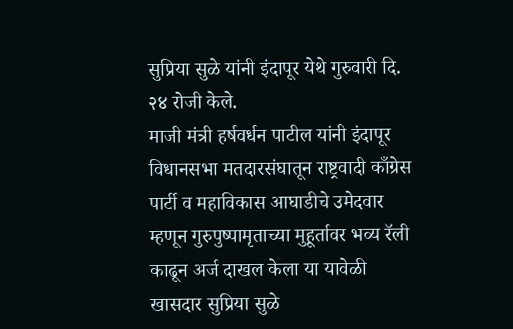सुप्रिया सुळे यांनी इंदापूर येथे गुरुवारी दि. २४ रोजी केले.
माजी मंत्री हर्षवर्धन पाटील यांनी इंदापूर विधानसभा मतदारसंघातून राष्ट्रवादी काँग्रेस पार्टी व महाविकास आघाडीचे उमेदवार म्हणून गुरुपुष्पामृताच्या मुहूर्तावर भव्य रॅली काढून अर्ज दाखल केला या यावेळी खासदार सुप्रिया सुळे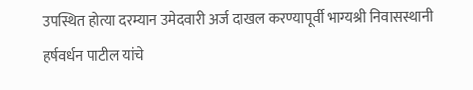उपस्थित होत्या दरम्यान उमेदवारी अर्ज दाखल करण्यापूर्वी भाग्यश्री निवासस्थानी हर्षवर्धन पाटील यांचे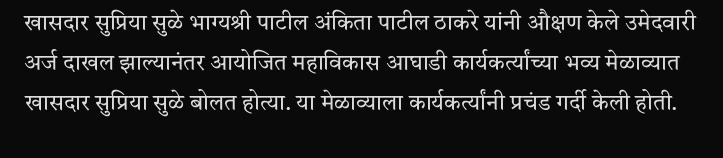खासदार सुप्रिया सुळे भाग्यश्री पाटील अंकिता पाटील ठाकरे यांनी औक्षण केले उमेदवारी अर्ज दाखल झाल्यानंतर आयोजित महाविकास आघाडी कार्यकर्त्यांच्या भव्य मेळाव्यात खासदार सुप्रिया सुळे बोलत होत्या. या मेळाव्याला कार्यकर्त्यांनी प्रचंड गर्दी केली होती.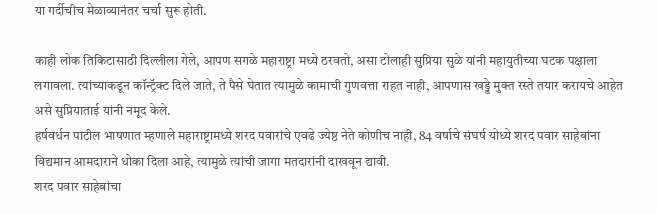या गर्दीचीच मेळाव्यानंतर चर्चा सुरू होती.

काही लोक तिकिटासाठी दिल्लीला गेले, आपण सगळे महाराष्ट्रा मध्ये ठरवतो, असा टोलाही सुप्रिया सुळे यांनी महायुतीच्या घटक पक्षाला लगावला. त्यांच्याकडून कॉन्ट्रॅक्ट दिले जाते, ते पैसे घेतात त्यामुळे कामाची गुणवत्ता राहत नाही, आपणास खड्डे मुक्त रस्ते तयार करायचे आहेत असे सुप्रियाताई यांनी नमूद केले.
हर्षवर्धन पाटील भाषणात म्हणाले महाराष्ट्रामध्ये शरद पवारांचे एवढे ज्येष्ठ नेते कोणीच नाही, 84 वर्षाचे संघर्ष योध्ये शरद पवार साहेबांना विद्यमान आमदाराने धोका दिला आहे, त्यामुळे त्यांची जागा मतदारांनी दाखवून द्यावी.
शरद पवार साहेबांचा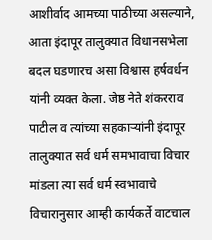आशीर्वाद आमच्या पाठीच्या असल्याने, आता इंदापूर तालुक्यात विधानसभेला बदल घडणारच असा विश्वास हर्षवर्धन यांनी व्यक्त केला. जेष्ठ नेते शंकरराव पाटील व त्यांच्या सहकाऱ्यांनी इंदापूर तालुक्यात सर्व धर्म समभावाचा विचार मांडला त्या सर्व धर्म स्वभावाचे विचारानुसार आम्ही कार्यकर्ते वाटचाल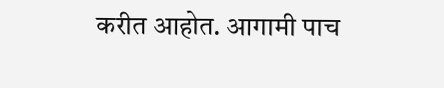करीत आहोत. आगामी पाच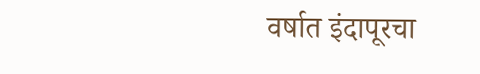वर्षात इंदापूरचा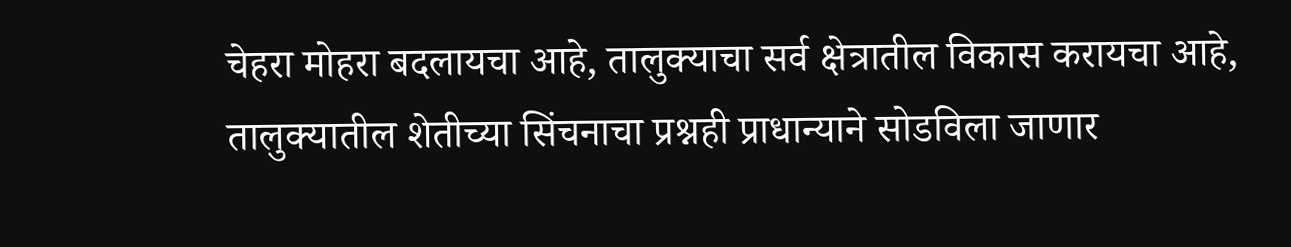चेहरा मोहरा बदलायचा आहे, तालुक्याचा सर्व क्षेत्रातील विकास करायचा आहे, तालुक्यातील शेतीच्या सिंचनाचा प्रश्नही प्राधान्याने सोडविला जाणार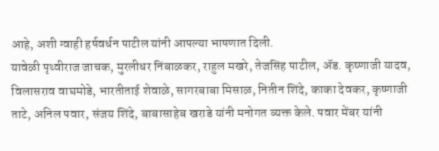आहे, अशी ग्वाही हर्षवर्धन पाटील यांनी आपल्या भाषणात दिली.
यावेळी पृथ्वीराज जाचक, मुरलीधर निंबाळकर, राहुल मखरे, तेजसिंह पाटील, ॲड. कृष्णाजी यादव, विलासराव वाघमोडे, भारतीताई शेवाळे, सागरबाबा मिसाळ, नितीन शिंदे, काका देवकर, कृष्णाजी ताटे, अनिल पवार, संजय शिंदे, बाबासाहेब खराडे यांनी मनोगत व्यक्त केले. पवार मेंबर यांनी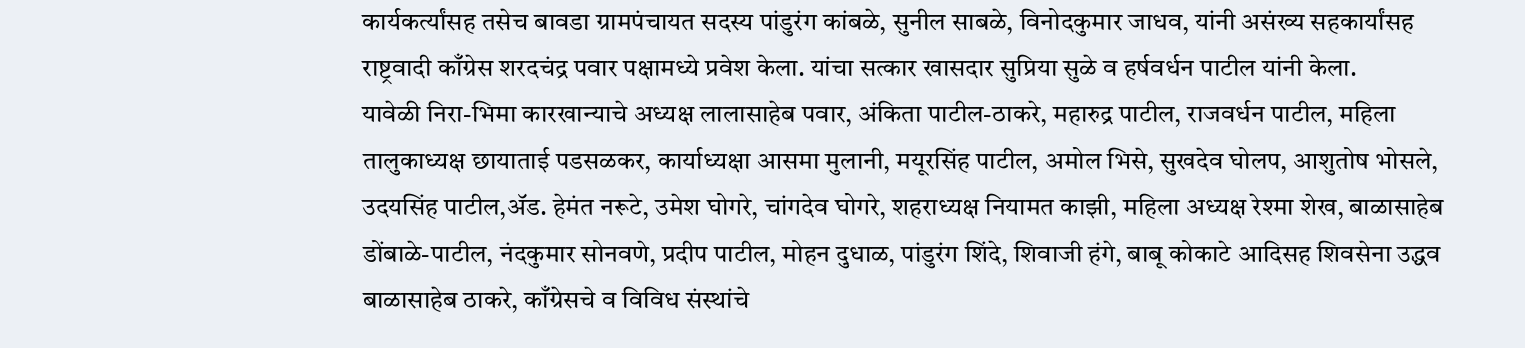कार्यकर्त्यांसह तसेच बावडा ग्रामपंचायत सदस्य पांडुरंग कांबळे, सुनील साबळे, विनोदकुमार जाधव, यांनी असंख्य सहकार्यांसह राष्ट्रवादी काँग्रेस शरदचंद्र पवार पक्षामध्ये प्रवेश केला. यांचा सत्कार खासदार सुप्रिया सुळे व हर्षवर्धन पाटील यांनी केला.
यावेळी निरा-भिमा कारखान्याचे अध्यक्ष लालासाहेब पवार, अंकिता पाटील-ठाकरे, महारुद्र पाटील, राजवर्धन पाटील, महिला तालुकाध्यक्ष छायाताई पडसळकर, कार्याध्यक्षा आसमा मुलानी, मयूरसिंह पाटील, अमोल भिसे, सुखदेव घोलप, आशुतोष भोसले, उदयसिंह पाटील,ॲड. हेमंत नरूटे, उमेश घोगरे, चांगदेव घोगरे, शहराध्यक्ष नियामत काझी, महिला अध्यक्ष रेश्मा शेख, बाळासाहेब डोंबाळे-पाटील, नंदकुमार सोनवणे, प्रदीप पाटील, मोहन दुधाळ, पांडुरंग शिंदे, शिवाजी हंगे, बाबू कोकाटे आदिसह शिवसेना उद्धव बाळासाहेब ठाकरे, काँग्रेसचे व विविध संस्थांचे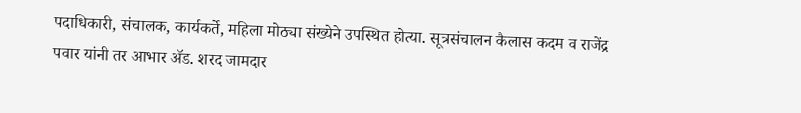पदाधिकारी, संचालक, कार्यकर्ते, महिला मोठ्या संख्येने उपस्थित होत्या. सूत्रसंचालन कैलास कदम व राजेंद्र पवार यांनी तर आभार ॲड. शरद जामदार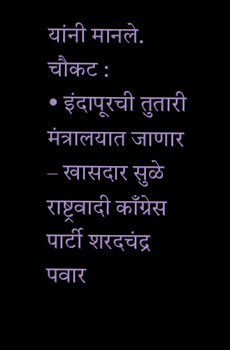यांनी मानले.
चौकट :
• इंदापूरची तुतारी मंत्रालयात जाणार – खासदार सुळे
राष्ट्रवादी काँग्रेस पार्टी शरदचंद्र पवार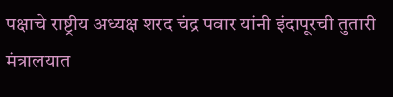पक्षाचे राष्ट्रीय अध्यक्ष शरद चंद्र पवार यांनी इंदापूरची तुतारी मंत्रालयात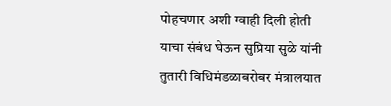पोहचणार अशी ग्वाही दिली होती याचा संबंध घेऊन सुप्रिया सुळे यांनी तुतारी विधिमंडळाबरोबर मंत्रालयात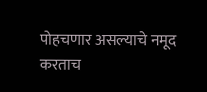पोहचणार असल्याचे नमूद करताच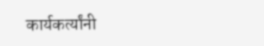कार्यकर्त्यांनी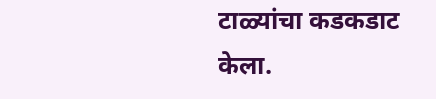टाळ्यांचा कडकडाट केला.